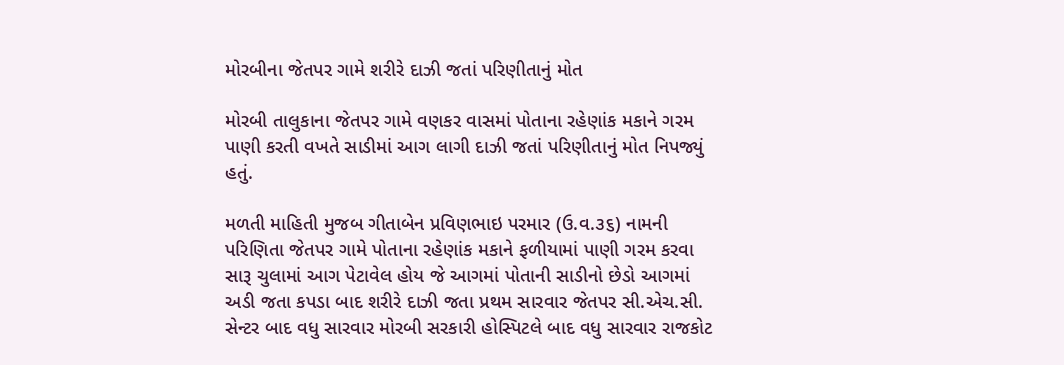મોરબીના જેતપર ગામે શરીરે દાઝી જતાં પરિણીતાનું મોત

મોરબી તાલુકાના જેતપર ગામે વણકર વાસમાં પોતાના રહેણાંક મકાને ગરમ પાણી કરતી વખતે સાડીમાં આગ લાગી દાઝી જતાં પરિણીતાનું મોત નિપજ્યું હતું.

મળતી માહિતી મુજબ ગીતાબેન પ્રવિણભાઇ પરમાર (ઉ.વ.૩૬) નામની પરિણિતા જેતપર ગામે પોતાના રહેણાંક મકાને ફળીયામાં પાણી ગરમ કરવા સારૂ ચુલામાં આગ પેટાવેલ હોય જે આગમાં પોતાની સાડીનો છેડો આગમાં અડી જતા કપડા બાદ શરીરે દાઝી જતા પ્રથમ સારવાર જેતપર સી.એચ.સી. સેન્ટર બાદ વધુ સારવાર મોરબી સરકારી હોસ્પિટલે બાદ વધુ સારવાર રાજકોટ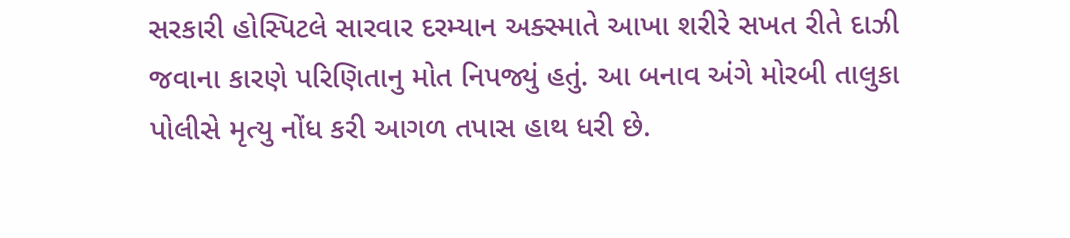સરકારી હોસ્પિટલે સારવાર દરમ્યાન અક્સ્માતે આખા શરીરે સખત રીતે દાઝી જવાના કારણે પરિણિતાનુ મોત નિપજ્યું હતું. આ બનાવ અંગે મોરબી તાલુકા પોલીસે મૃત્યુ નોંધ કરી આગળ તપાસ હાથ ધરી છે.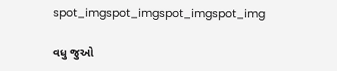spot_imgspot_imgspot_imgspot_img

વધુ જુઓ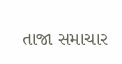તાજા સમાચાર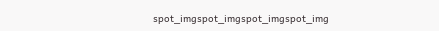spot_imgspot_imgspot_imgspot_img